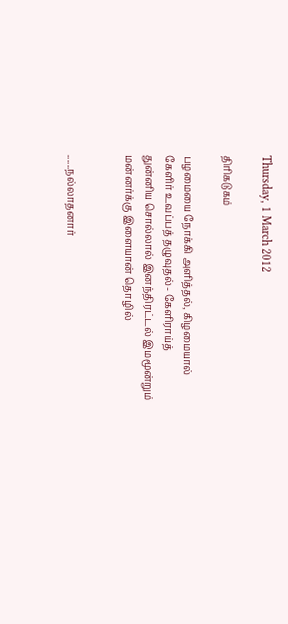Thursday, 1 March 2012

திரிகடுகம்

பழமையை நோக்கி அளித்தல், கிழமையால்
கேளிர் உவப்பத் தழுவுதல்- கேளிராய்த்
துன்னிய சொல்லால் இனந்திரட்டல் இமமூன்றும்
மன்னர்க்கு இளையான் தொழில்


......நல்லாதனார்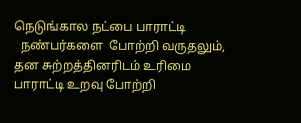நெடுங்கால நட்பை பாராட்டி
  நண்பர்களை  போற்றி வருதலும்,
தன சுற்றத்தினரிடம் உரிமை
பாராட்டி உறவு போற்றி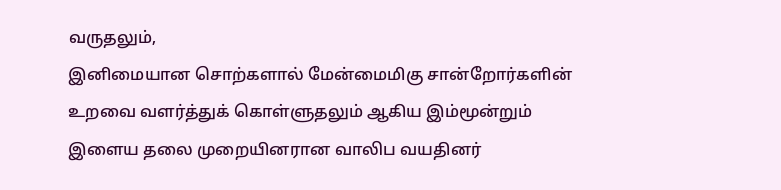வருதலும்,
இனிமையான சொற்களால் மேன்மைமிகு சான்றோர்களின் உறவை வளர்த்துக் கொள்ளுதலும் ஆகிய இம்மூன்றும் இளைய தலை முறையினரான வாலிப வயதினர்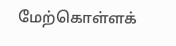மேற்கொள்ளக்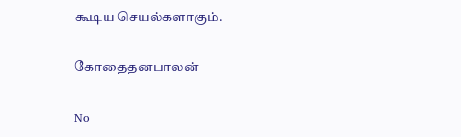கூடிய செயல்களாகும்.

கோதைதனபாலன்

No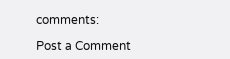comments:

Post a Comment